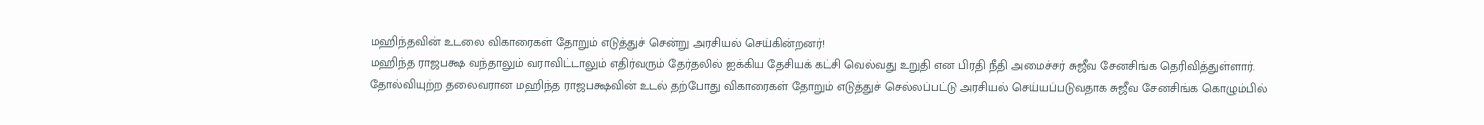மஹிந்தவின் உடலை விகாரைகள் தோறும் எடுத்துச் சென்று அரசியல் செய்கின்றனர்!
மஹிந்த ராஜபக்ஷ வந்தாலும் வராவிட்டாலும் எதிர்வரும் தேர்தலில் ஐக்கிய தேசியக் கட்சி வெல்வது உறுதி என பிரதி நீதி அமைச்சர் சுஜீவ சேனசிங்க தெரிவித்துள்ளார்.
தோல்வியுற்ற தலைவரான மஹிந்த ராஜபக்ஷவின் உடல் தற்போது விகாரைகள் தோறும் எடுத்துச் செல்லப்பட்டு அரசியல் செய்யப்படுவதாக சுஜீவ சேனசிங்க கொழும்பில்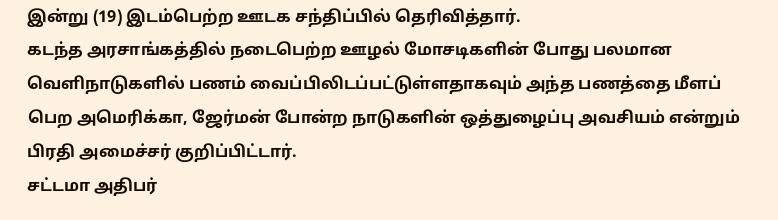இன்று (19) இடம்பெற்ற ஊடக சந்திப்பில் தெரிவித்தார்.
கடந்த அரசாங்கத்தில் நடைபெற்ற ஊழல் மோசடிகளின் போது பலமான வெளிநாடுகளில் பணம் வைப்பிலிடப்பட்டுள்ளதாகவும் அந்த பணத்தை மீளப் பெற அமெரிக்கா, ஜேர்மன் போன்ற நாடுகளின் ஒத்துழைப்பு அவசியம் என்றும் பிரதி அமைச்சர் குறிப்பிட்டார்.
சட்டமா அதிபர்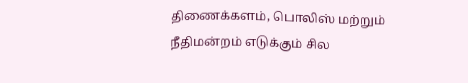திணைக்களம், பொலிஸ் மற்றும் நீதிமன்றம் எடுக்கும் சில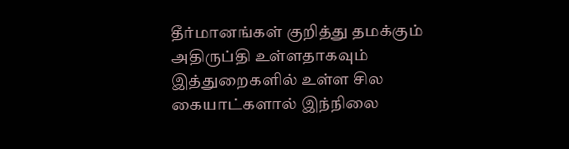தீர்மானங்கள் குறித்து தமக்கும் அதிருப்தி உள்ளதாகவும் இத்துறைகளில் உள்ள சில கையாட்களால் இந்நிலை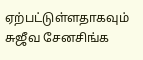ஏற்பட்டுள்ளதாகவும் சுஜீவ சேனசிங்க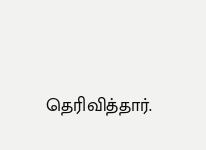தெரிவித்தார்.